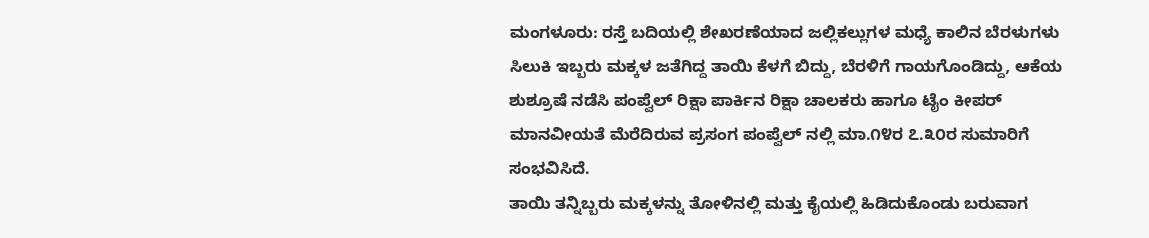ಮಂಗಳೂರು: ರಸ್ತೆ ಬದಿಯಲ್ಲಿ ಶೇಖರಣೆಯಾದ ಜಲ್ಲಿಕಲ್ಲುಗಳ ಮಧ್ಯೆ ಕಾಲಿನ ಬೆರಳುಗಳು ಸಿಲುಕಿ ಇಬ್ಬರು ಮಕ್ಕಳ ಜತೆಗಿದ್ದ ತಾಯಿ ಕೆಳಗೆ ಬಿದ್ದು, ಬೆರಳಿಗೆ ಗಾಯಗೊಂಡಿದ್ದು, ಆಕೆಯ ಶುಶ್ರೂಷೆ ನಡೆಸಿ ಪಂಪ್ವೆಲ್ ರಿಕ್ಷಾ ಪಾರ್ಕಿನ ರಿಕ್ಷಾ ಚಾಲಕರು ಹಾಗೂ ಟೈಂ ಕೀಪರ್ ಮಾನವೀಯತೆ ಮೆರೆದಿರುವ ಪ್ರಸಂಗ ಪಂಪ್ವೆಲ್ ನಲ್ಲಿ ಮಾ.೧೪ರ ೭.೩೦ರ ಸುಮಾರಿಗೆ ಸಂಭವಿಸಿದೆ.
ತಾಯಿ ತನ್ನಿಬ್ಬರು ಮಕ್ಕಳನ್ನು ತೋಳಿನಲ್ಲಿ ಮತ್ತು ಕೈಯಲ್ಲಿ ಹಿಡಿದುಕೊಂಡು ಬರುವಾಗ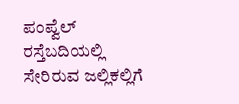ಪಂಪ್ವೆಲ್ ರಸ್ತೆಬದಿಯಲ್ಲಿ ಸೇರಿರುವ ಜಲ್ಲಿಕಲ್ಲಿಗೆ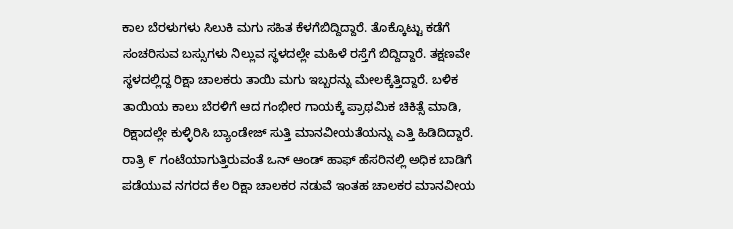ಕಾಲ ಬೆರಳುಗಳು ಸಿಲುಕಿ ಮಗು ಸಹಿತ ಕೆಳಗೆಬಿದ್ದಿದ್ದಾರೆ. ತೊಕ್ಕೊಟ್ಟು ಕಡೆಗೆ ಸಂಚರಿಸುವ ಬಸ್ಸುಗಳು ನಿಲ್ಲುವ ಸ್ಥಳದಲ್ಲೇ ಮಹಿಳೆ ರಸ್ತೆಗೆ ಬಿದ್ದಿದ್ದಾರೆ. ತಕ್ಷಣವೇ ಸ್ಥಳದಲ್ಲಿದ್ದ ರಿಕ್ಷಾ ಚಾಲಕರು ತಾಯಿ ಮಗು ಇಬ್ಬರನ್ನು ಮೇಲಕ್ಕೆತ್ತಿದ್ದಾರೆ. ಬಳಿಕ ತಾಯಿಯ ಕಾಲು ಬೆರಳಿಗೆ ಆದ ಗಂಭೀರ ಗಾಯಕ್ಕೆ ಪ್ರಾಥಮಿಕ ಚಿಕಿತ್ಸೆ ಮಾಡಿ, ರಿಕ್ಷಾದಲ್ಲೇ ಕುಳ್ಳಿರಿಸಿ ಬ್ಯಾಂಡೇಜ್ ಸುತ್ತಿ ಮಾನವೀಯತೆಯನ್ನು ಎತ್ತಿ ಹಿಡಿದಿದ್ದಾರೆ. ರಾತ್ರಿ ೯ ಗಂಟೆಯಾಗುತ್ತಿರುವಂತೆ ಒನ್ ಆಂಡ್ ಹಾಫ್ ಹೆಸರಿನಲ್ಲಿ ಅಧಿಕ ಬಾಡಿಗೆ ಪಡೆಯುವ ನಗರದ ಕೆಲ ರಿಕ್ಷಾ ಚಾಲಕರ ನಡುವೆ ಇಂತಹ ಚಾಲಕರ ಮಾನವೀಯ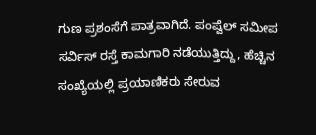ಗುಣ ಪ್ರಶಂಸೆಗೆ ಪಾತ್ರವಾಗಿದೆ. ಪಂಪ್ವೆಲ್ ಸಮೀಪ ಸರ್ವಿಸ್ ರಸ್ತೆ ಕಾಮಗಾರಿ ನಡೆಯುತ್ತಿದ್ದು, ಹೆಚ್ಚಿನ ಸಂಖ್ಯೆಯಲ್ಲಿ ಪ್ರಯಾಣಿಕರು ಸೇರುವ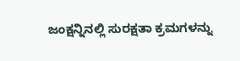ಜಂಕ್ಷನ್ನಿನಲ್ಲಿ ಸುರಕ್ಷತಾ ಕ್ರಮಗಳನ್ನು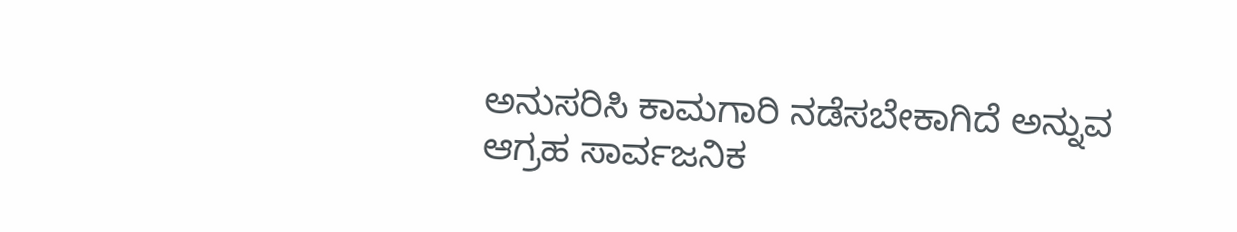ಅನುಸರಿಸಿ ಕಾಮಗಾರಿ ನಡೆಸಬೇಕಾಗಿದೆ ಅನ್ನುವ ಆಗ್ರಹ ಸಾರ್ವಜನಿಕ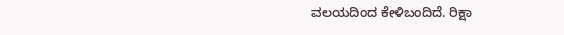ವಲಯದಿಂದ ಕೇಳಿಬಂದಿದೆ. ರಿಕ್ಷಾ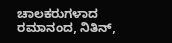ಚಾಲಕರುಗಳಾದ ರಮಾನಂದ, ನಿತಿನ್,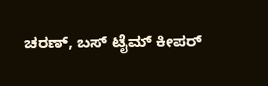ಚರಣ್, ಬಸ್ ಟೈಮ್ ಕೀಪರ್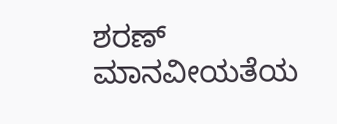ಶರಣ್ ಮಾನವೀಯತೆಯ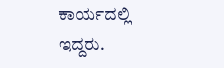ಕಾರ್ಯದಲ್ಲಿ ಇದ್ದರು.